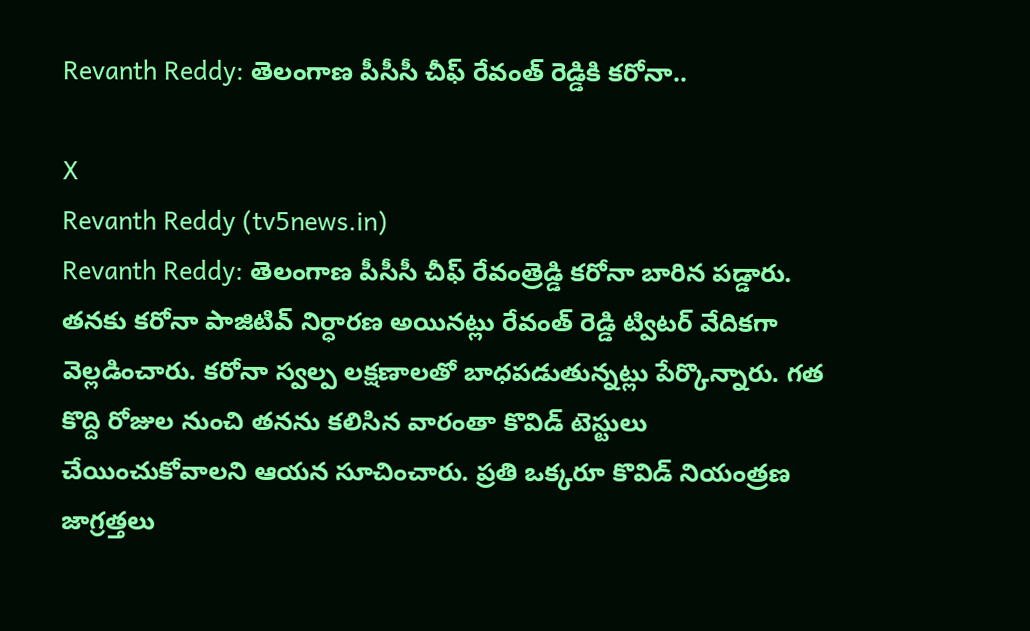Revanth Reddy: తెలంగాణ పీసీసీ చీఫ్ రేవంత్ రెడ్డికి కరోనా..

X
Revanth Reddy (tv5news.in)
Revanth Reddy: తెలంగాణ పీసీసీ చీఫ్ రేవంత్రెడ్డి కరోనా బారిన పడ్డారు. తనకు కరోనా పాజిటివ్ నిర్ధారణ అయినట్లు రేవంత్ రెడ్డి ట్విటర్ వేదికగా వెల్లడించారు. కరోనా స్వల్ప లక్షణాలతో బాధపడుతున్నట్లు పేర్కొన్నారు. గత కొద్ది రోజుల నుంచి తనను కలిసిన వారంతా కొవిడ్ టెస్టులు చేయించుకోవాలని ఆయన సూచించారు. ప్రతి ఒక్కరూ కొవిడ్ నియంత్రణ జాగ్రత్తలు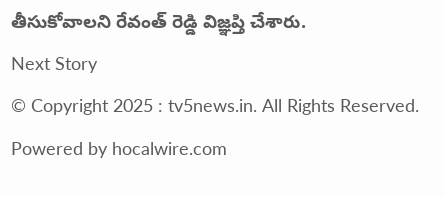తీసుకోవాలని రేవంత్ రెడ్డి విజ్ఞప్తి చేశారు.
Next Story
© Copyright 2025 : tv5news.in. All Rights Reserved. Powered by hocalwire.com